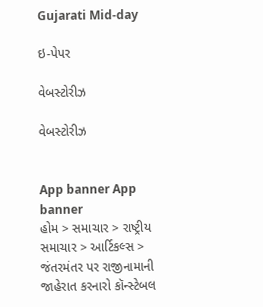Gujarati Mid-day

ઇ-પેપર

વેબસ્ટોરીઝ

વેબસ્ટોરીઝ


App banner App banner
હોમ > સમાચાર > રાષ્ટ્રીય સમાચાર > આર્ટિકલ્સ > જંતરમંતર પર રાજીનામાની જાહેરાત કરનારો કૉન્સ્ટેબલ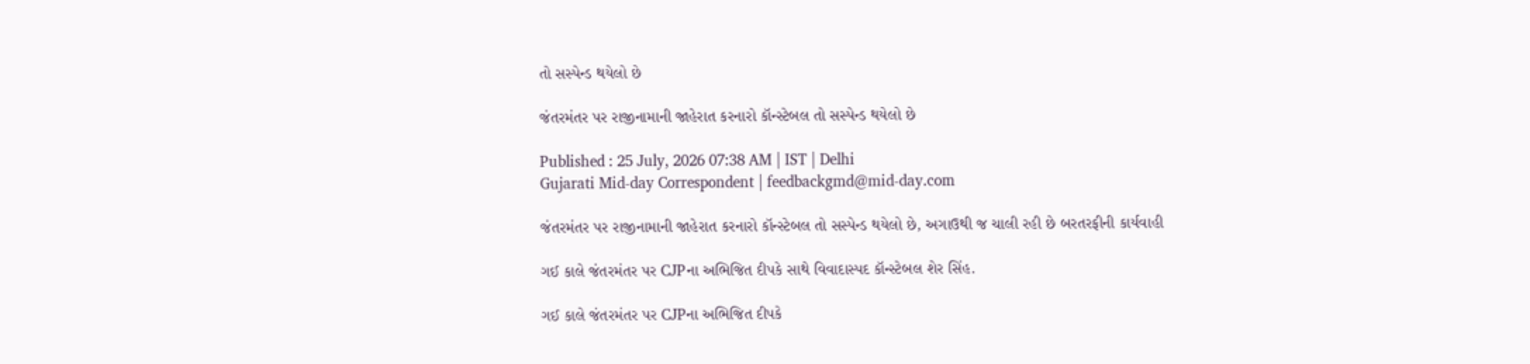તો સસ્પેન્ડ થયેલો છે

જંતરમંતર પર રાજીનામાની જાહેરાત કરનારો કૉન્સ્ટેબલ તો સસ્પેન્ડ થયેલો છે

Published : 25 July, 2026 07:38 AM | IST | Delhi
Gujarati Mid-day Correspondent | feedbackgmd@mid-day.com

જંતરમંતર પર રાજીનામાની જાહેરાત કરનારો કૉન્સ્ટેબલ તો સસ્પેન્ડ થયેલો છે, અગાઉથી જ ચાલી રહી છે બરતરફીની કાર્યવાહી

ગઈ કાલે જંતરમંતર પર CJPના અભિજિત દીપકે સાથે વિવાદાસ્પદ કૉન્સ્ટેબલ શેર સિંહ.

ગઈ કાલે જંતરમંતર પર CJPના અભિજિત દીપકે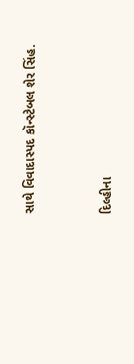સાથે વિવાદાસ્પદ કૉન્સ્ટેબલ શેર સિંહ.


દિલ્હીના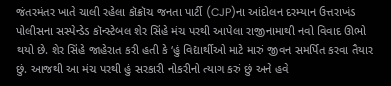જંતરમંતર ખાતે ચાલી રહેલા કૉક્રૉચ જનતા પાર્ટી (CJP)ના આંદોલન દરમ્યાન ઉત્તરાખંડ પોલીસના સસ્પેન્ડેડ કૉન્સ્ટેબલ શેર સિંહે મંચ પરથી આપેલા રાજીનામાથી નવો વિવાદ ઊભો થયો છે. શેર સિંહે જાહેરાત કરી હતી કે ‘હું વિદ્યાર્થીઓ માટે મારું જીવન સમર્પિત કરવા તૈયાર છું. આજથી આ મંચ પરથી હું સરકારી નોકરીનો ત્યાગ કરું છું અને હવે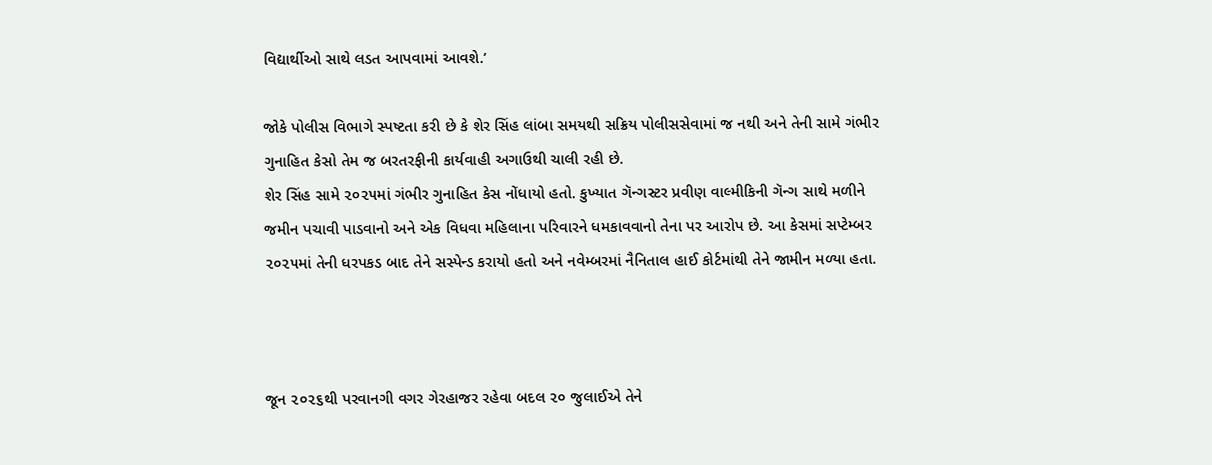વિદ્યાર્થીઓ સાથે લડત આપવામાં આવશે.’

જોકે પોલીસ વિભાગે સ્પષ્ટતા કરી છે કે શેર સિંહ લાંબા સમયથી સક્રિય પોલીસસેવામાં જ નથી અને તેની સામે ગંભીર ગુનાહિત કેસો તેમ જ બરતરફીની કાર્યવાહી અગાઉથી ચાલી રહી છે.
શેર સિંહ સામે ૨૦૨૫માં ગંભીર ગુનાહિત કેસ નોંધાયો હતો. કુખ્યાત ગૅન્ગસ્ટર પ્રવીણ વાલ્મીકિની ગૅન્ગ સાથે મળીને જમીન પચાવી પાડવાનો અને એક વિધવા મહિલાના પરિવારને ધમકાવવાનો તેના પર આરોપ છે. આ કેસમાં સપ્ટેમ્બર ૨૦૨૫માં તેની ધરપકડ બાદ તેને સસ્પેન્ડ કરાયો હતો અને નવેમ્બરમાં નૈનિતાલ હાઈ કોર્ટમાંથી તેને જામીન મળ્યા હતા.



જૂન ૨૦૨૬થી પરવાનગી વગર ગેરહાજર રહેવા બદલ ૨૦ જુલાઈએ તેને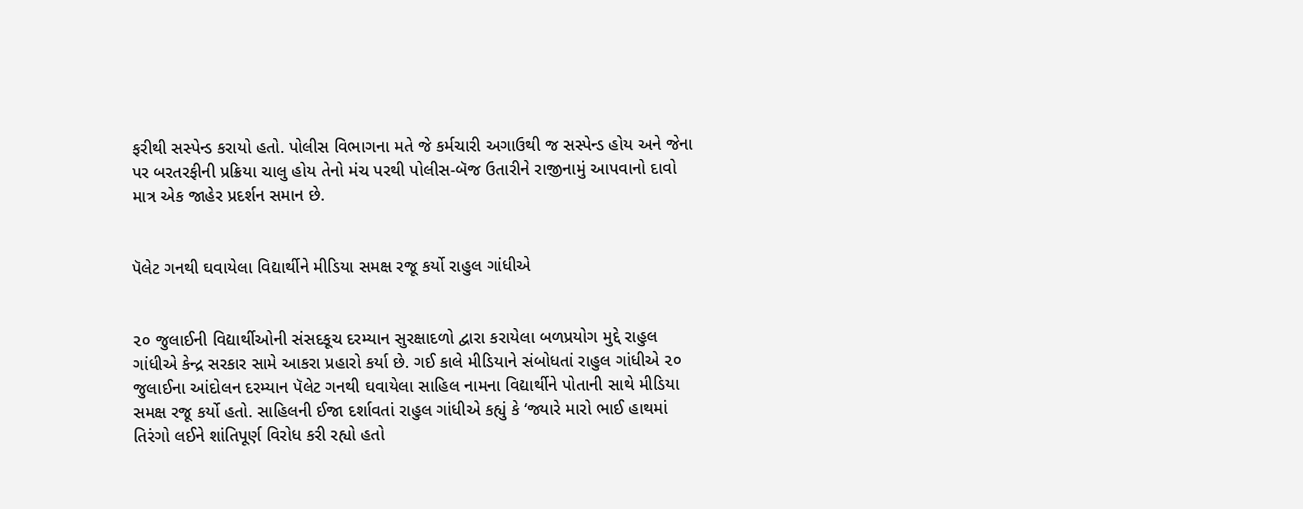ફરીથી સસ્પેન્ડ કરાયો હતો. પોલીસ વિભાગના મતે જે કર્મચારી અગાઉથી જ સસ્પેન્ડ હોય અને જેના પર બરતરફીની પ્રક્રિયા ચાલુ હોય તેનો મંચ પરથી પોલીસ-બૅજ ઉતારીને રાજીનામું આપવાનો દાવો માત્ર એક જાહેર પ્રદર્શન સમાન છે.


પૅલેટ ગનથી ઘવાયેલા વિદ્યાર્થીને મીડિયા સમક્ષ રજૂ કર્યો રાહુલ ગાંધીએ


૨૦ જુલાઈની વિદ્યાર્થીઓની સંસદકૂચ દરમ્યાન સુરક્ષાદળો દ્વારા કરાયેલા બળપ્રયોગ મુદ્દે રાહુલ ગાંધીએ કેન્દ્ર સરકાર સામે આકરા પ્રહારો કર્યા છે. ગઈ કાલે મીડિયાને સંબોધતાં રાહુલ ગાંધીએ ૨૦ જુલાઈના આંદોલન દરમ્યાન પૅલેટ ગનથી ઘવાયેલા સાહિલ નામના વિદ્યાર્થીને પોતાની સાથે મીડિયા સમક્ષ રજૂ કર્યો હતો. સાહિલની ઈજા દર્શાવતાં રાહુલ ગાંધીએ કહ્યું કે ‘જ્યારે મારો ભાઈ હાથમાં તિરંગો લઈને શાંતિપૂર્ણ વિરોધ કરી રહ્યો હતો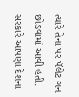ત્યારે તેના પર પૅલેટ ગન છોડવામાં આવી હતી. સરકારે આપણા દેશના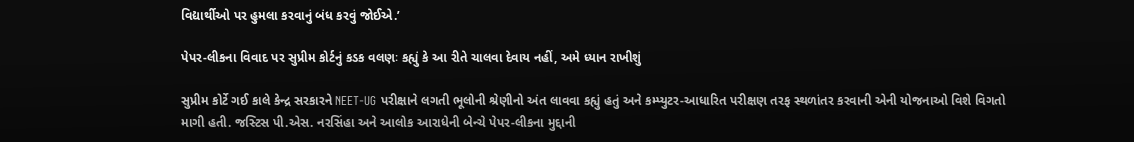વિદ્યાર્થીઓ પર હુમલા કરવાનું બંધ કરવું જોઈએ.’

પેપર-લીકના વિવાદ પર સુપ્રીમ કોર્ટનું કડક વલણઃ કહ્યું કે આ રીતે ચાલવા દેવાય નહીં, અમે ધ્યાન રાખીશું

સુપ્રીમ કોર્ટે ગઈ કાલે કેન્દ્ર સરકારને NEET-UG પરીક્ષાને લગતી ભૂલોની શ્રેણીનો અંત લાવવા કહ્યું હતું અને કમ્પ્યુટર-આધારિત પરીક્ષણ તરફ સ્થળાંતર કરવાની એની યોજનાઓ વિશે વિગતો માગી હતી. જસ્ટિસ પી.એસ. નરસિંહા અને આલોક આરાધેની બેન્ચે પેપર-લીકના મુદ્દાની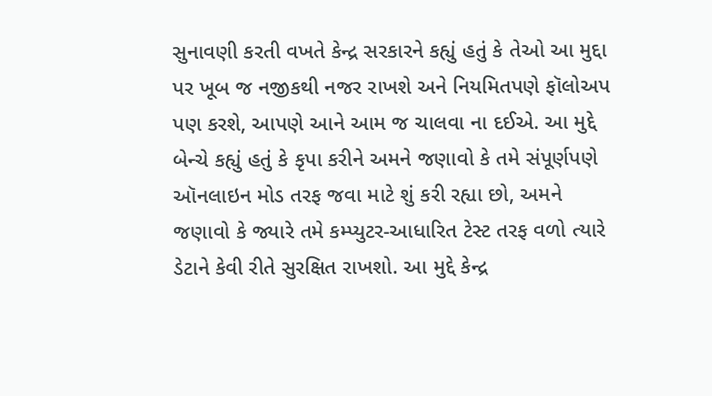સુનાવણી કરતી વખતે કેન્દ્ર સરકારને કહ્યું હતું કે તેઓ આ મુદ્દા પર ખૂબ જ નજીકથી નજર રાખશે અને નિયમિતપણે ફૉલોઅપ પણ કરશે, આપણે આને આમ જ ચાલવા ના દઈએ. આ મુદ્દે બેન્ચે કહ્યું હતું કે કૃપા કરીને અમને જણાવો કે તમે સંપૂર્ણપણે ઑનલાઇન મોડ તરફ જવા માટે શું કરી રહ્યા છો, અમને જણાવો કે જ્યારે તમે કમ્પ્યુટર-આધારિત ટેસ્ટ તરફ વળો ત્યારે ડેટાને કેવી રીતે સુરક્ષિત રાખશો. આ મુદ્દે કેન્દ્ર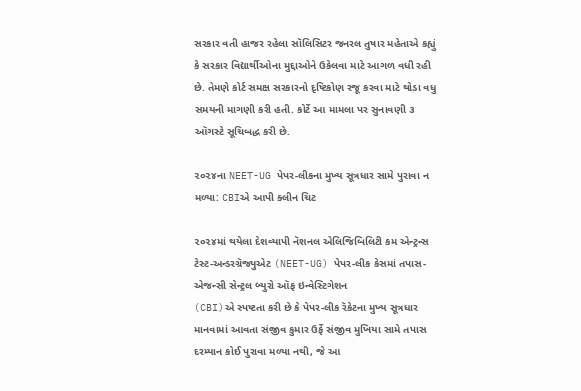સરકાર વતી હાજર રહેલા સૉલિસિટર જનરલ તુષાર મહેતાએ કહ્યું કે સરકાર વિદ્યાર્થીઓના મુદ્દાઓને ઉકેલવા માટે આગળ વધી રહી છે. તેમણે કોર્ટ સમક્ષ સરકારનો દૃષ્ટિકોણ રજૂ કરવા માટે થોડા વધુ સમયની માગણી કરી હતી. કોર્ટે આ મામલા પર સુનાવણી ૩ ઑગસ્ટે સૂચિબદ્ધ કરી છે.

૨૦૨૪ના NEET-UG પેપર-લીકના મુખ્ય સૂત્રધાર સામે પુરાવા ન મળ્યા: CBIએ આપી ક્લીન ચિટ

૨૦૨૪માં થયેલા દેશવ્યાપી નૅશનલ એલિજિબિલિટી કમ એન્ટ્રન્સ ટેસ્ટ-અન્ડરગ્રૅજ્યુએટ (NEET-UG) પેપર-લીક કેસમાં તપાસ-એજન્સી સેન્ટ્રલ બ્યુરો ઑફ ઇન્વેસ્ટિગેશન
(CBI)એ સ્પષ્ટતા કરી છે કે પેપર-લીક રૅકેટના મુખ્ય સૂત્રધાર માનવામાં આવતા સંજીવ કુમાર ઉર્ફે સંજીવ મુખિયા સામે તપાસ દરમ્યાન કોઈ પુરાવા મળ્યા નથી, જે આ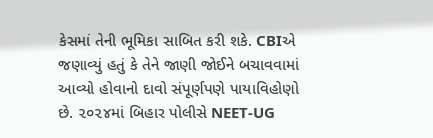કેસમાં તેની ભૂમિકા સાબિત કરી શકે. CBIએ જણાવ્યું હતું કે તેને જાણી જોઈને બચાવવામાં આવ્યો હોવાનો દાવો સંપૂર્ણપણે પાયાવિહોણો છે. ૨૦૨૪માં બિહાર પોલીસે NEET-UG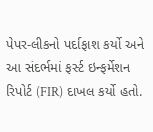પેપર-લીકનો પર્દાફાશ કર્યો અને આ સંદર્ભમાં ફર્સ્ટ ઇન્ફર્મેશન રિપોર્ટ (FIR) દાખલ કર્યો હતો.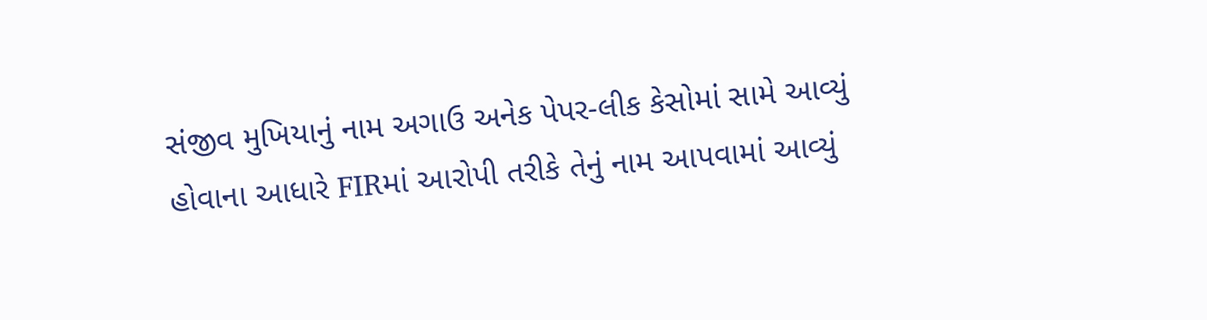સંજીવ મુખિયાનું નામ અગાઉ અનેક પેપર-લીક કેસોમાં સામે આવ્યું હોવાના આધારે FIRમાં આરોપી તરીકે તેનું નામ આપવામાં આવ્યું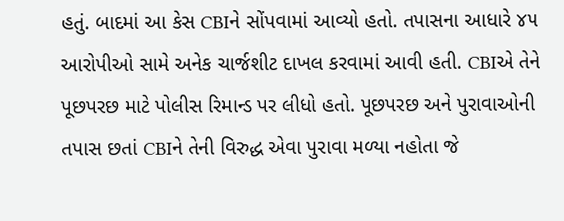હતું. બાદમાં આ કેસ CBIને સોંપવામાં આવ્યો હતો. તપાસના આધારે ૪૫ આરોપીઓ સામે અનેક ચાર્જશીટ દાખલ કરવામાં આવી હતી. CBIએ તેને પૂછપરછ માટે પોલીસ રિમાન્ડ પર લીધો હતો. પૂછપરછ અને પુરાવાઓની તપાસ છતાં CBIને તેની વિરુદ્ધ એવા પુરાવા મળ્યા નહોતા જે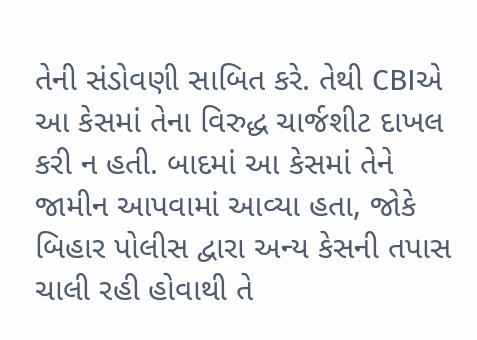તેની સંડોવણી સાબિત કરે. તેથી CBIએ આ કેસમાં તેના વિરુદ્ધ ચાર્જશીટ દાખલ કરી ન હતી. બાદમાં આ કેસમાં તેને જામીન આપવામાં આવ્યા હતા, જોકે બિહાર પોલીસ દ્વારા અન્ય કેસની તપાસ ચાલી રહી હોવાથી તે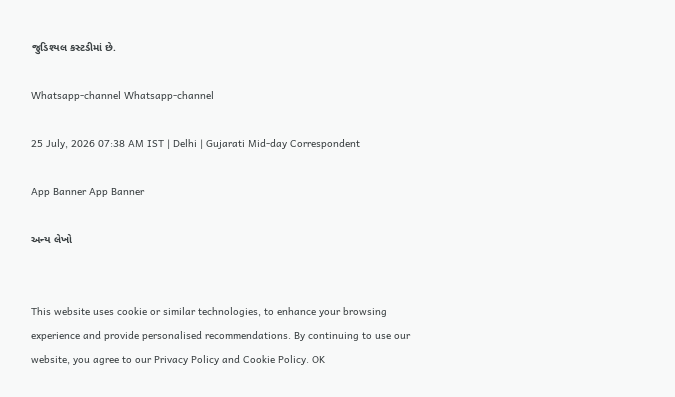જુડિશ્યલ કસ્ટડીમાં છે.

Whatsapp-channel Whatsapp-channel

25 July, 2026 07:38 AM IST | Delhi | Gujarati Mid-day Correspondent

App Banner App Banner

અન્ય લેખો


This website uses cookie or similar technologies, to enhance your browsing experience and provide personalised recommendations. By continuing to use our website, you agree to our Privacy Policy and Cookie Policy. OK